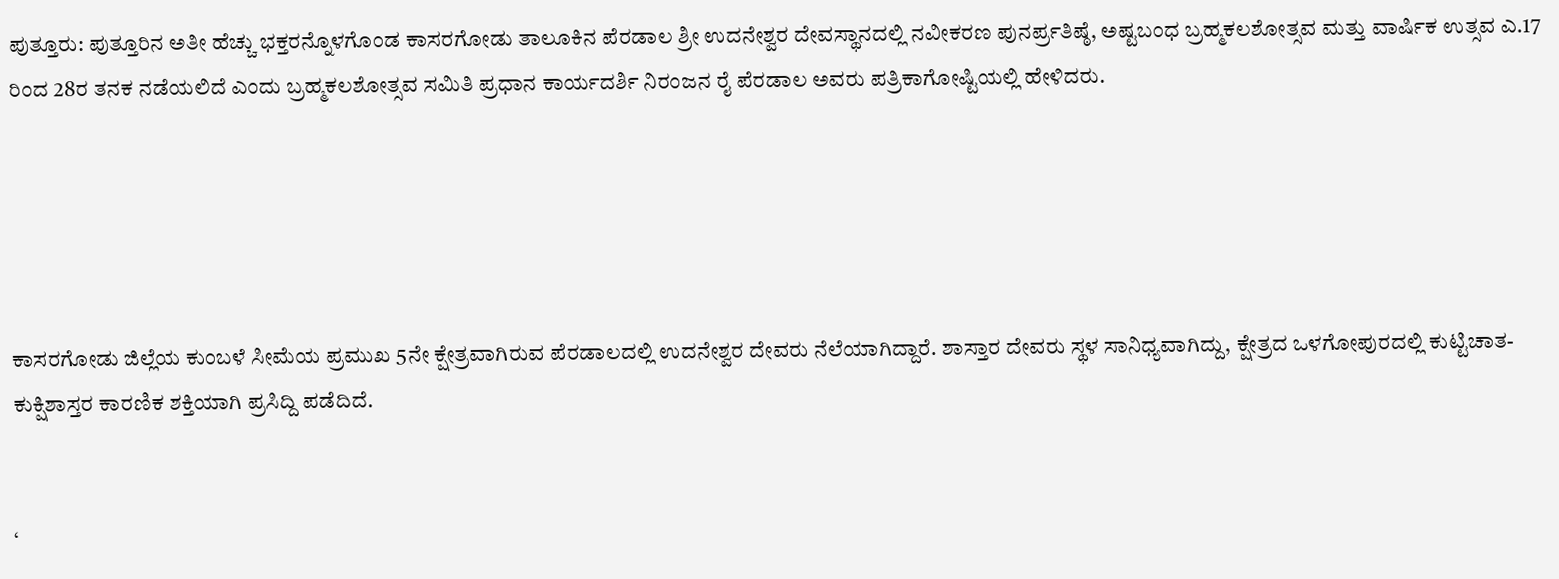ಪುತ್ತೂರು: ಪುತ್ತೂರಿನ ಅತೀ ಹೆಚ್ಚು ಭಕ್ತರನ್ನೊಳಗೊಂಡ ಕಾಸರಗೋಡು ತಾಲೂಕಿನ ಪೆರಡಾಲ ಶ್ರೀ ಉದನೇಶ್ವರ ದೇವಸ್ಥಾನದಲ್ಲಿ ನವೀಕರಣ ಪುನರ್ಪ್ರತಿಷ್ಠೆ, ಅಷ್ಟಬಂಧ ಬ್ರಹ್ಮಕಲಶೋತ್ಸವ ಮತ್ತು ವಾರ್ಷಿಕ ಉತ್ಸವ ಎ.17 ರಿಂದ 28ರ ತನಕ ನಡೆಯಲಿದೆ ಎಂದು ಬ್ರಹ್ಮಕಲಶೋತ್ಸವ ಸಮಿತಿ ಪ್ರಧಾನ ಕಾರ್ಯದರ್ಶಿ ನಿರಂಜನ ರೈ ಪೆರಡಾಲ ಅವರು ಪತ್ರಿಕಾಗೋಷ್ಟಿಯಲ್ಲಿ ಹೇಳಿದರು.





ಕಾಸರಗೋಡು ಜಿಲ್ಲೆಯ ಕುಂಬಳೆ ಸೀಮೆಯ ಪ್ರಮುಖ 5ನೇ ಕ್ಷೇತ್ರವಾಗಿರುವ ಪೆರಡಾಲದಲ್ಲಿ ಉದನೇಶ್ವರ ದೇವರು ನೆಲೆಯಾಗಿದ್ದಾರೆ. ಶಾಸ್ತಾರ ದೇವರು ಸ್ಥಳ ಸಾನಿಧ್ಯವಾಗಿದ್ದು, ಕ್ಷೇತ್ರದ ಒಳಗೋಪುರದಲ್ಲಿ ಕುಟ್ಟಿಚಾತ-ಕುಕ್ಷಿಶಾಸ್ತರ ಕಾರಣಿಕ ಶಕ್ತಿಯಾಗಿ ಪ್ರಸಿದ್ದಿ ಪಡೆದಿದೆ.


‘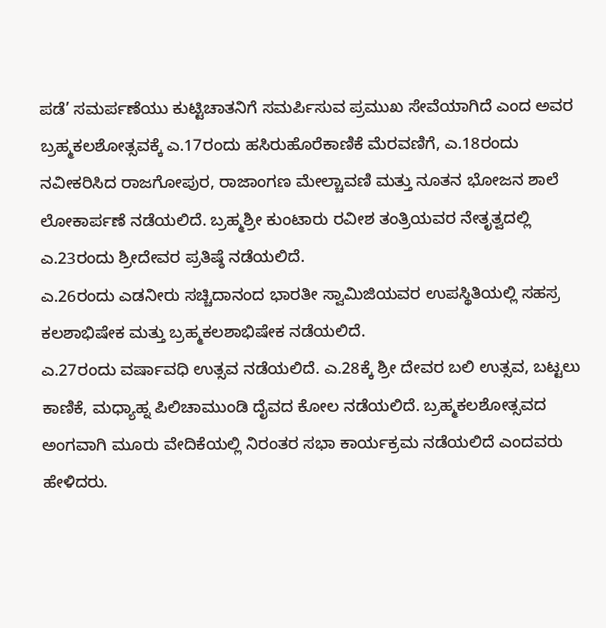ಪಡೆ’ ಸಮರ್ಪಣೆಯು ಕುಟ್ಟಿಚಾತನಿಗೆ ಸಮರ್ಪಿಸುವ ಪ್ರಮುಖ ಸೇವೆಯಾಗಿದೆ ಎಂದ ಅವರ ಬ್ರಹ್ಮಕಲಶೋತ್ಸವಕ್ಕೆ ಎ.17ರಂದು ಹಸಿರುಹೊರೆಕಾಣಿಕೆ ಮೆರವಣಿಗೆ, ಎ.18ರಂದು ನವೀಕರಿಸಿದ ರಾಜಗೋಪುರ, ರಾಜಾಂಗಣ ಮೇಲ್ಚಾವಣಿ ಮತ್ತು ನೂತನ ಭೋಜನ ಶಾಲೆ ಲೋಕಾರ್ಪಣೆ ನಡೆಯಲಿದೆ. ಬ್ರಹ್ಮಶ್ರೀ ಕುಂಟಾರು ರವೀಶ ತಂತ್ರಿಯವರ ನೇತೃತ್ವದಲ್ಲಿ ಎ.23ರಂದು ಶ್ರೀದೇವರ ಪ್ರತಿಷ್ಠೆ ನಡೆಯಲಿದೆ.
ಎ.26ರಂದು ಎಡನೀರು ಸಚ್ಚಿದಾನಂದ ಭಾರತೀ ಸ್ವಾಮಿಜಿಯವರ ಉಪಸ್ಥಿತಿಯಲ್ಲಿ ಸಹಸ್ರ ಕಲಶಾಭಿಷೇಕ ಮತ್ತು ಬ್ರಹ್ಮಕಲಶಾಭಿಷೇಕ ನಡೆಯಲಿದೆ.
ಎ.27ರಂದು ವರ್ಷಾವಧಿ ಉತ್ಸವ ನಡೆಯಲಿದೆ. ಎ.28ಕ್ಕೆ ಶ್ರೀ ದೇವರ ಬಲಿ ಉತ್ಸವ, ಬಟ್ಟಲು ಕಾಣಿಕೆ, ಮಧ್ಯಾಹ್ನ ಪಿಲಿಚಾಮುಂಡಿ ದೈವದ ಕೋಲ ನಡೆಯಲಿದೆ. ಬ್ರಹ್ಮಕಲಶೋತ್ಸವದ ಅಂಗವಾಗಿ ಮೂರು ವೇದಿಕೆಯಲ್ಲಿ ನಿರಂತರ ಸಭಾ ಕಾರ್ಯಕ್ರಮ ನಡೆಯಲಿದೆ ಎಂದವರು ಹೇಳಿದರು.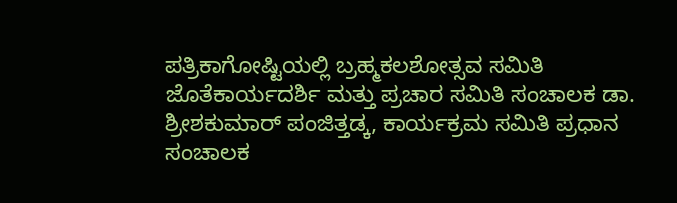ಪತ್ರಿಕಾಗೋಷ್ಟಿಯಲ್ಲಿ ಬ್ರಹ್ಮಕಲಶೋತ್ಸವ ಸಮಿತಿ ಜೊತೆಕಾರ್ಯದರ್ಶಿ ಮತ್ತು ಪ್ರಚಾರ ಸಮಿತಿ ಸಂಚಾಲಕ ಡಾ. ಶ್ರೀಶಕುಮಾರ್ ಪಂಜಿತ್ತಡ್ಕ, ಕಾರ್ಯಕ್ರಮ ಸಮಿತಿ ಪ್ರಧಾನ ಸಂಚಾಲಕ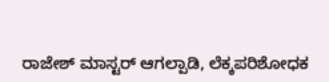ರಾಜೇಶ್ ಮಾಸ್ಟರ್ ಆಗಲ್ಪಾಡಿ, ಲೆಕ್ಕಪರಿಶೋಧಕ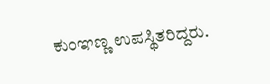ಕುಂಞಣ್ಣ ಉಪಸ್ಥಿತರಿದ್ದರು.